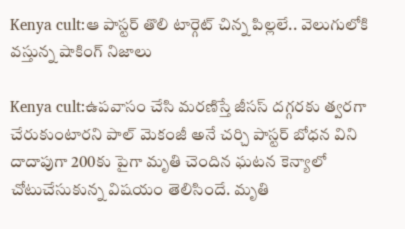Kenya cult:ఆ పాస్టర్ తొలి టార్గెట్ చిన్న పిల్లలే.. వెలుగులోకి వస్తున్న షాకింగ్ నిజాలు

Kenya cult:ఉపవాసం చేసి మరణిస్తే జీసస్ దగ్గరకు త్వరగా చేరుకుంటారని పాల్ మెకంజీ అనే చర్చి పాస్టర్ బోధన విని దాదాపుగా 200కు పైగా మృతి చెందిన ఘటన కెన్యాలో చోటుచేసుకున్న విషయం తెలిసిందే. మృతి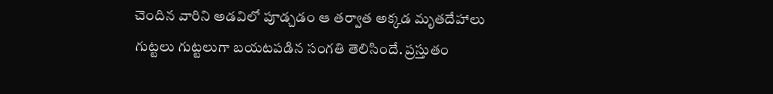చెందిన వారిని అడవిలో పూడ్చడం ఆ తర్వాత అక్కడ మృతదేహాలు గుట్టలు గుట్టలుగా బయటపడిన సంగతి తెలిసిందే. ప్రస్తుతం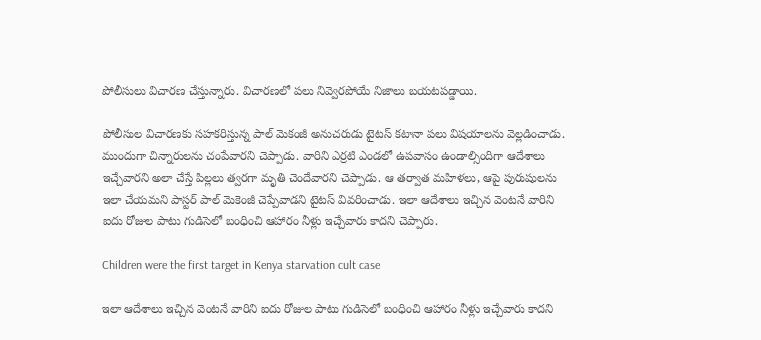పోలీసులు విచారణ చేస్తున్నారు. విచారణలో పలు నివ్వెరపోయే నిజాలు బయటపడ్డాయి.

పోలీసుల విచారణకు సహకరిస్తున్న పాల్ మెకంజీ అనుచరుడు టైటస్ కటానా పలు విషయాలను వెల్లడించాడు. ముందుగా చిన్నారులను చంపేవారని చెప్పాడు. వారిని ఎర్రటి ఎండలో ఉపవాసం ఉండాల్సిందిగా ఆదేశాలు ఇచ్చేవారని అలా చేస్తే పిల్లలు త్వరగా మృతి చెందేవారని చెప్పాడు. ఆ తర్వాత మహిళలు, ఆపై పురుషులను ఇలా చేయమని పాస్టర్ పాల్ మెకెంజీ చెప్పేవాడని టైటస్ వివరించాడు. ఇలా ఆదేశాలు ఇచ్చిన వెంటనే వారిని ఐదు రోజుల పాటు గుడిసెలో బంధించి ఆహారం నీళ్లు ఇచ్చేవారు కాదని చెప్పారు.

Children were the first target in Kenya starvation cult case

ఇలా ఆదేశాలు ఇచ్చిన వెంటనే వారిని ఐదు రోజుల పాటు గుడిసెలో బంధించి ఆహారం నీళ్లు ఇచ్చేవారు కాదని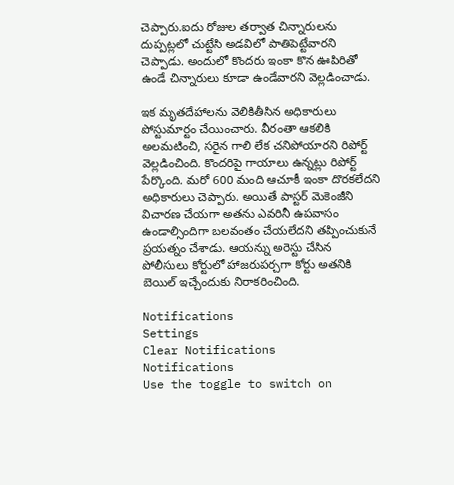చెప్పారు.ఐదు రోజుల తర్వాత చిన్నారులను దుప్పట్లలో చుట్టేసి అడవిలో పాతిపెట్టేవారని చెప్పాడు. అందులో కొందరు ఇంకా కొన ఊపిరితో ఉండే చిన్నారులు కూడా ఉండేవారని వెల్లడించాడు.

ఇక మృతదేహాలను వెలికితీసిన అధికారులు పోస్టుమార్టం చేయించారు. వీరంతా ఆకలికి అలమటించి, సరైన గాలి లేక చనిపోయారని రిపోర్ట్ వెల్లడించింది. కొందరిపై గాయాలు ఉన్నట్లు రిపోర్ట్ పేర్కొంది. మరో 600 మంది ఆచూకీ ఇంకా దొరకలేదని అధికారులు చెప్పారు. అయితే పాస్టర్ మెకెంజీని విచారణ చేయగా అతను ఎవరినీ ఉపవాసం ఉండాల్సిందిగా బలవంతం చేయలేదని తప్పించుకునే ప్రయత్నం చేశాడు. ఆయన్ను అరెస్టు చేసిన పోలీసులు కోర్టులో హాజరుపర్చగా కోర్టు అతనికి బెయిల్ ఇచ్చేందుకు నిరాకరించింది.

Notifications
Settings
Clear Notifications
Notifications
Use the toggle to switch on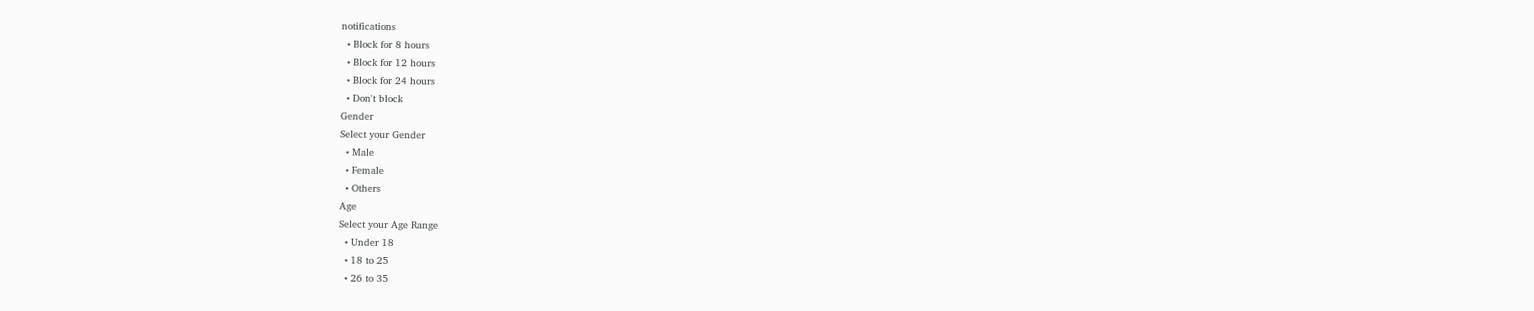notifications
  • Block for 8 hours
  • Block for 12 hours
  • Block for 24 hours
  • Don't block
Gender
Select your Gender
  • Male
  • Female
  • Others
Age
Select your Age Range
  • Under 18
  • 18 to 25
  • 26 to 35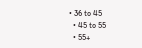• 36 to 45
  • 45 to 55
  • 55+